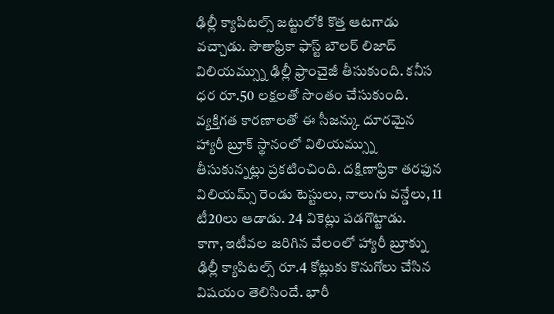ఢిల్లీ క్యాపిటల్స్ జట్టులోకి కొత్త ఆటగాడు వచ్చాడు. సౌతాఫ్రికా ఫాస్ట్ బౌలర్ లిజాద్ విలియమ్స్ను ఢిల్లీ ఫ్రాంచైజీ తీసుకుంది. కనీస ధర రూ.50 లక్షలతో సొంతం చేసుకుంది. వ్యక్తిగత కారణాలతో ఈ సీజన్కు దూరమైన హ్యారీ బ్రూక్ స్థానంలో విలియమ్స్ను తీసుకున్నట్లు ప్రకటించింది. దక్షిణాఫ్రికా తరఫున విలియమ్స్ రెండు టెస్టులు, నాలుగు వన్డేలు, 11 టీ20లు ఆడాడు. 24 వికెట్లు పడగొట్టాడు.
కాగా, ఇటీవల జరిగిన వేలంలో హ్యారీ బ్రూక్ను ఢిల్లీ క్యాపిటల్స్ రూ.4 కోట్లుకు కొనుగోలు చేసిన విషయం తెలిసిందే. భారీ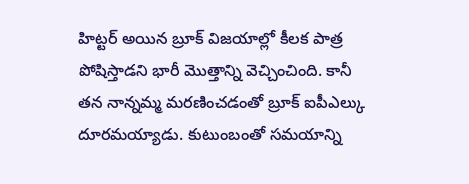హిట్టర్ అయిన బ్రూక్ విజయాల్లో కీలక పాత్ర పోషిస్తాడని భారీ మొత్తాన్ని వెచ్చించింది. కానీ తన నాన్నమ్మ మరణించడంతో బ్రూక్ ఐపీఎల్కు దూరమయ్యాడు. కుటుంబంతో సమయాన్ని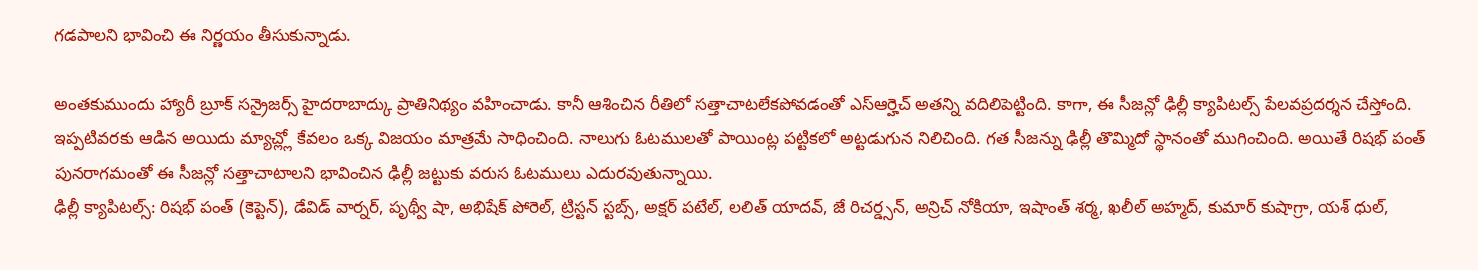గడపాలని భావించి ఈ నిర్ణయం తీసుకున్నాడు.

అంతకుముందు హ్యారీ బ్రూక్ సన్రైజర్స్ హైదరాబాద్కు ప్రాతినిథ్యం వహించాడు. కానీ ఆశించిన రీతిలో సత్తాచాటలేకపోవడంతో ఎస్ఆర్హెచ్ అతన్ని వదిలిపెట్టింది. కాగా, ఈ సీజన్లో ఢిల్లీ క్యాపిటల్స్ పేలవప్రదర్శన చేస్తోంది. ఇప్పటివరకు ఆడిన అయిదు మ్యాచ్ల్లో కేవలం ఒక్క విజయం మాత్రమే సాధించింది. నాలుగు ఓటములతో పాయింట్ల పట్టికలో అట్టడుగున నిలిచింది. గత సీజన్ను ఢిల్లీ తొమ్మిదో స్థానంతో ముగించింది. అయితే రిషభ్ పంత్ పునరాగమంతో ఈ సీజన్లో సత్తాచాటాలని భావించిన ఢిల్లీ జట్టుకు వరుస ఓటములు ఎదురవుతున్నాయి.
ఢిల్లీ క్యాపిటల్స్: రిషభ్ పంత్ (కెప్టెన్), డేవిడ్ వార్నర్, పృథ్వీ షా, అభిషేక్ పోరెల్, ట్రిస్టన్ స్టబ్స్, అక్షర్ పటేల్, లలిత్ యాదవ్, జే రిచర్డ్సన్, అన్రిచ్ నోకియా, ఇషాంత్ శర్మ, ఖలీల్ అహ్మద్, కుమార్ కుషాగ్రా, యశ్ ధుల్,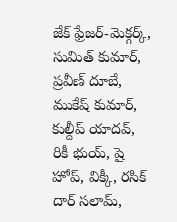జేక్ ఫ్రేజర్-మెక్గర్క్, సుమిత్ కుమార్, ప్రవీణ్ దూబే, ముకేష్ కుమార్, కుల్దీప్ యాదవ్, రికీ భుయ్, షై హోప్, విక్కీ, రసిక్ దార్ సలామ్,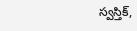స్వస్తిక్,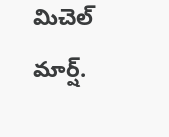మిచెల్ మార్ష్.